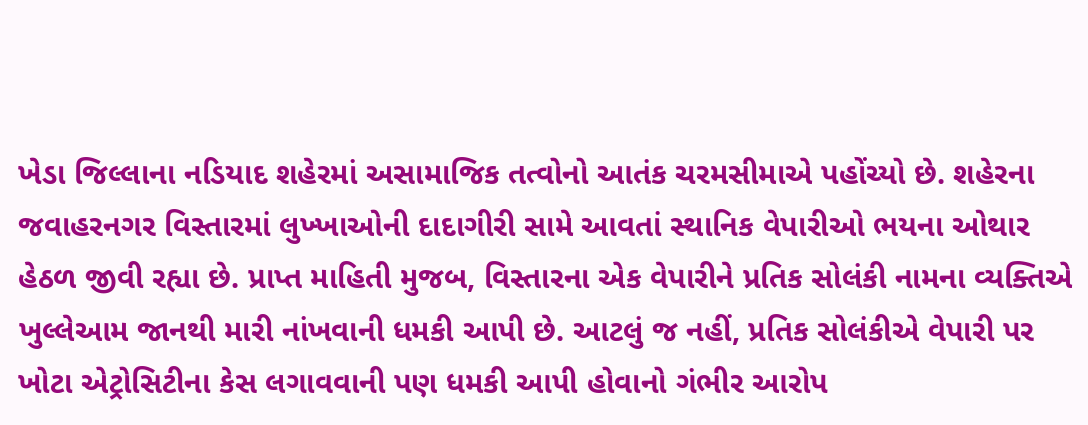ખેડા જિલ્લાના નડિયાદ શહેરમાં અસામાજિક તત્વોનો આતંક ચરમસીમાએ પહોંચ્યો છે. શહેરના જવાહરનગર વિસ્તારમાં લુખ્ખાઓની દાદાગીરી સામે આવતાં સ્થાનિક વેપારીઓ ભયના ઓથાર હેઠળ જીવી રહ્યા છે. પ્રાપ્ત માહિતી મુજબ, વિસ્તારના એક વેપારીને પ્રતિક સોલંકી નામના વ્યક્તિએ ખુલ્લેઆમ જાનથી મારી નાંખવાની ધમકી આપી છે. આટલું જ નહીં, પ્રતિક સોલંકીએ વેપારી પર ખોટા એટ્રોસિટીના કેસ લગાવવાની પણ ધમકી આપી હોવાનો ગંભીર આરોપ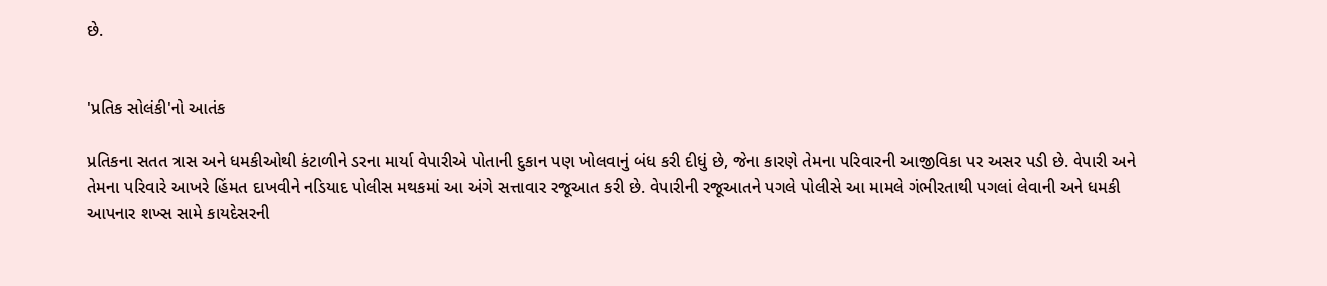છે.


'પ્રતિક સોલંકી'નો આતંક

પ્રતિકના સતત ત્રાસ અને ધમકીઓથી કંટાળીને ડરના માર્યા વેપારીએ પોતાની દુકાન પણ ખોલવાનું બંધ કરી દીધું છે, જેના કારણે તેમના પરિવારની આજીવિકા પર અસર પડી છે. વેપારી અને તેમના પરિવારે આખરે હિંમત દાખવીને નડિયાદ પોલીસ મથકમાં આ અંગે સત્તાવાર રજૂઆત કરી છે. વેપારીની રજૂઆતને પગલે પોલીસે આ મામલે ગંભીરતાથી પગલાં લેવાની અને ધમકી આપનાર શખ્સ સામે કાયદેસરની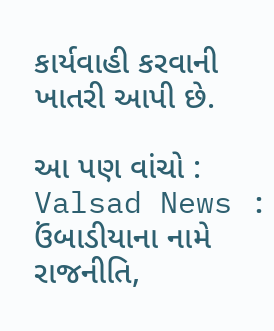કાર્યવાહી કરવાની ખાતરી આપી છે.

આ પણ વાંચો : Valsad News : ઉંબાડીયાના નામે રાજનીતિ,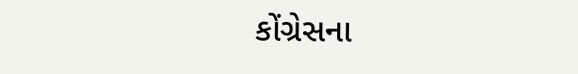કોંગ્રેસના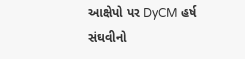આક્ષેપો પર DyCM હર્ષ સંઘવીનો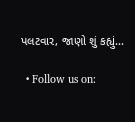પલટવાર, જાણો શું કહ્યું...

  • Follow us on: